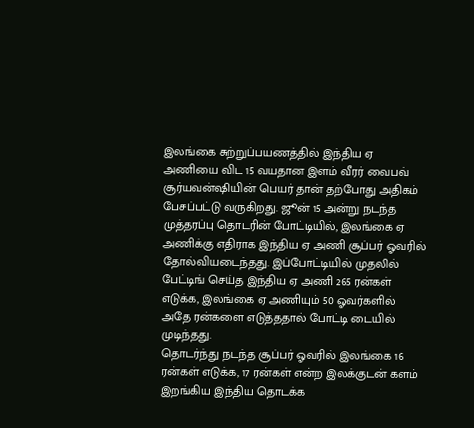இலங்கை சுற்றுப்பயணத்தில் இந்திய ஏ அணியை விட 15 வயதான இளம் வீரர் வைபவ் சூர்யவன்ஷியின் பெயர் தான் தற்போது அதிகம் பேசப்பட்டு வருகிறது. ஜூன் 15 அன்று நடந்த முத்தரப்பு தொடரின் போட்டியில், இலங்கை ஏ அணிக்கு எதிராக இந்திய ஏ அணி சூப்பர் ஓவரில் தோல்வியடைந்தது. இப்போட்டியில் முதலில் பேட்டிங் செய்த இந்திய ஏ அணி 265 ரன்கள் எடுக்க, இலங்கை ஏ அணியும் 50 ஓவர்களில் அதே ரன்களை எடுத்ததால் போட்டி டையில் முடிந்தது.
தொடர்ந்து நடந்த சூப்பர் ஓவரில் இலங்கை 16 ரன்கள் எடுக்க, 17 ரன்கள் என்ற இலக்குடன் களம் இறங்கிய இந்திய தொடக்க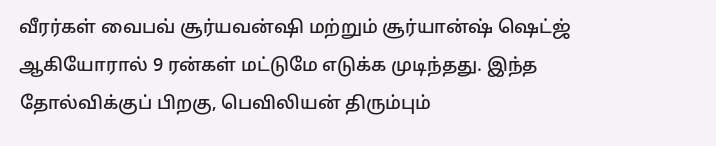வீரர்கள் வைபவ் சூர்யவன்ஷி மற்றும் சூர்யான்ஷ் ஷெட்ஜ் ஆகியோரால் 9 ரன்கள் மட்டுமே எடுக்க முடிந்தது. இந்த தோல்விக்குப் பிறகு, பெவிலியன் திரும்பும்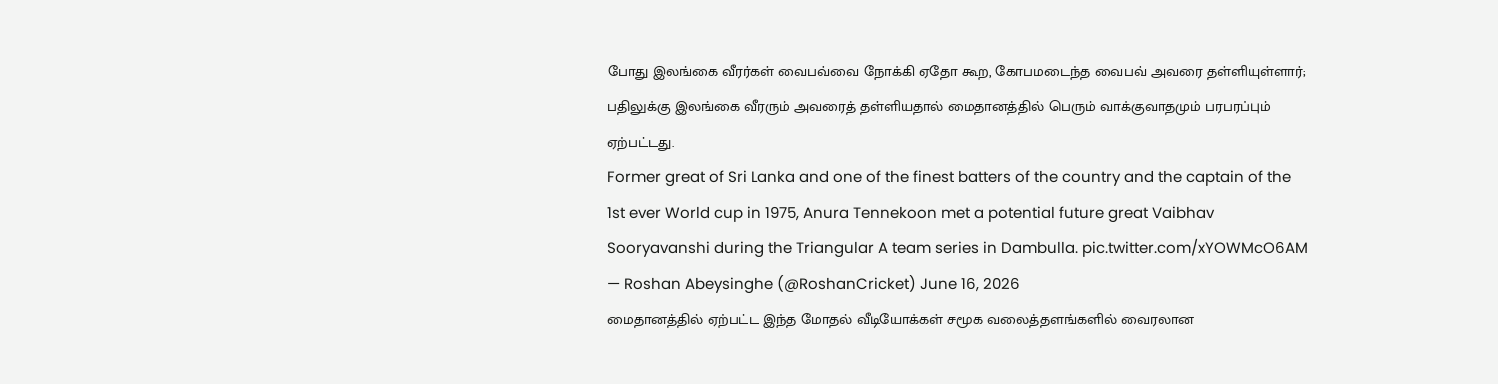போது இலங்கை வீரர்கள் வைபவ்வை நோக்கி ஏதோ கூற, கோபமடைந்த வைபவ் அவரை தள்ளியுள்ளார்; பதிலுக்கு இலங்கை வீரரும் அவரைத் தள்ளியதால் மைதானத்தில் பெரும் வாக்குவாதமும் பரபரப்பும் ஏற்பட்டது.
Former great of Sri Lanka and one of the finest batters of the country and the captain of the 1st ever World cup in 1975, Anura Tennekoon met a potential future great Vaibhav Sooryavanshi during the Triangular A team series in Dambulla. pic.twitter.com/xYOWMcO6AM
— Roshan Abeysinghe (@RoshanCricket) June 16, 2026
மைதானத்தில் ஏற்பட்ட இந்த மோதல் வீடியோக்கள் சமூக வலைத்தளங்களில் வைரலான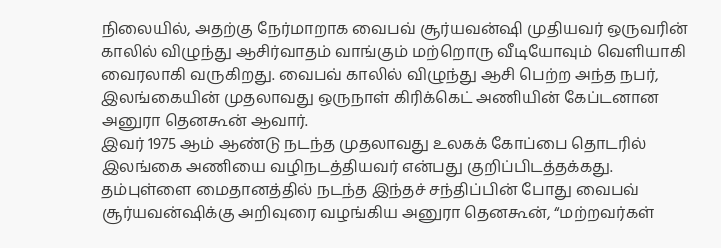நிலையில், அதற்கு நேர்மாறாக வைபவ் சூர்யவன்ஷி முதியவர் ஒருவரின் காலில் விழுந்து ஆசிர்வாதம் வாங்கும் மற்றொரு வீடியோவும் வெளியாகி வைரலாகி வருகிறது. வைபவ் காலில் விழுந்து ஆசி பெற்ற அந்த நபர், இலங்கையின் முதலாவது ஒருநாள் கிரிக்கெட் அணியின் கேப்டனான அனுரா தெனகூன் ஆவார்.
இவர் 1975 ஆம் ஆண்டு நடந்த முதலாவது உலகக் கோப்பை தொடரில் இலங்கை அணியை வழிநடத்தியவர் என்பது குறிப்பிடத்தக்கது. தம்புள்ளை மைதானத்தில் நடந்த இந்தச் சந்திப்பின் போது வைபவ் சூர்யவன்ஷிக்கு அறிவுரை வழங்கிய அனுரா தெனகூன், “மற்றவர்கள்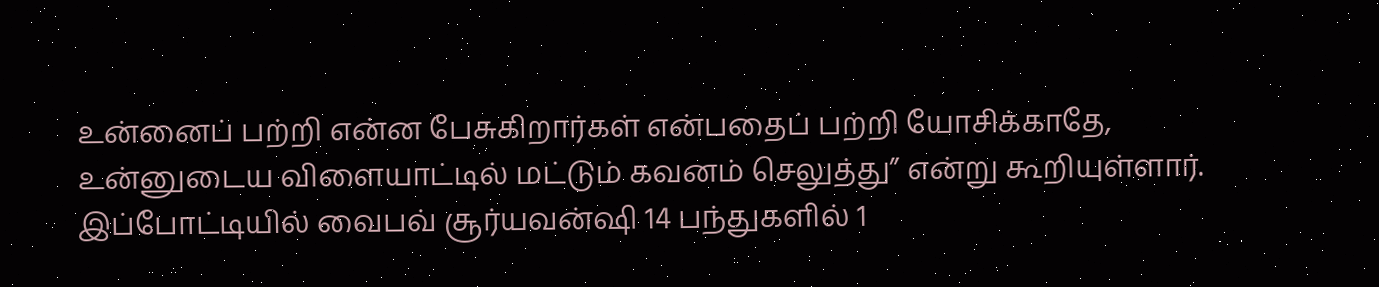உன்னைப் பற்றி என்ன பேசுகிறார்கள் என்பதைப் பற்றி யோசிக்காதே, உன்னுடைய விளையாட்டில் மட்டும் கவனம் செலுத்து” என்று கூறியுள்ளார். இப்போட்டியில் வைபவ் சூர்யவன்ஷி 14 பந்துகளில் 1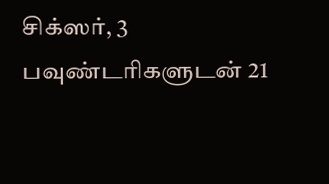சிக்ஸர், 3 பவுண்டரிகளுடன் 21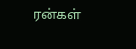ரன்கள்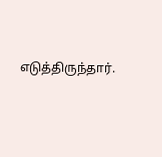எடுத்திருந்தார்.